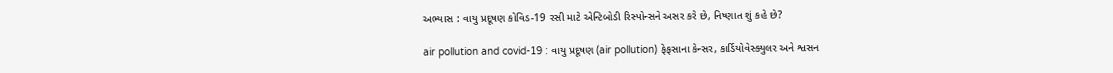અભ્યાસ : વાયુ પ્રદૂષણ કોવિડ-19 રસી માટે એન્ટિબોડી રિસ્પોન્સને અસર કરે છે, નિષ્ણાત શું કહે છે?

air pollution and covid-19 : વાયુ પ્રદૂષણ (air pollution) ફેફસાના કેન્સર, કાર્ડિયોવેસ્ક્યુલર અને શ્વસન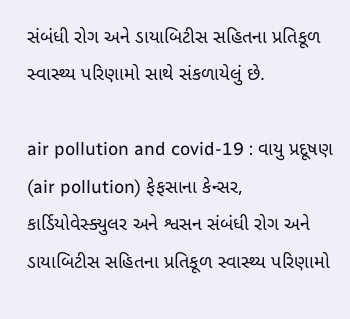સંબંધી રોગ અને ડાયાબિટીસ સહિતના પ્રતિકૂળ સ્વાસ્થ્ય પરિણામો સાથે સંકળાયેલું છે.

air pollution and covid-19 : વાયુ પ્રદૂષણ (air pollution) ફેફસાના કેન્સર, કાર્ડિયોવેસ્ક્યુલર અને શ્વસન સંબંધી રોગ અને ડાયાબિટીસ સહિતના પ્રતિકૂળ સ્વાસ્થ્ય પરિણામો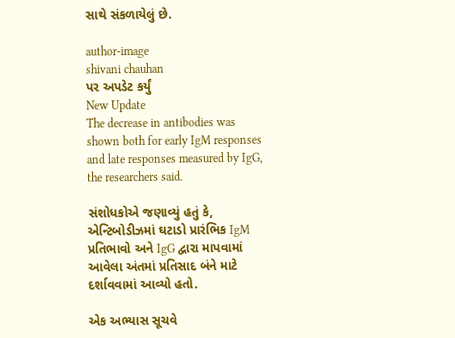સાથે સંકળાયેલું છે.

author-image
shivani chauhan
પર અપડેટ કર્યું
New Update
The decrease in antibodies was shown both for early IgM responses and late responses measured by IgG, the researchers said.

સંશોધકોએ જણાવ્યું હતું કે, એન્ટિબોડીઝમાં ઘટાડો પ્રારંભિક IgM પ્રતિભાવો અને IgG દ્વારા માપવામાં આવેલા અંતમાં પ્રતિસાદ બંને માટે દર્શાવવામાં આવ્યો હતો.

એક અભ્યાસ સૂચવે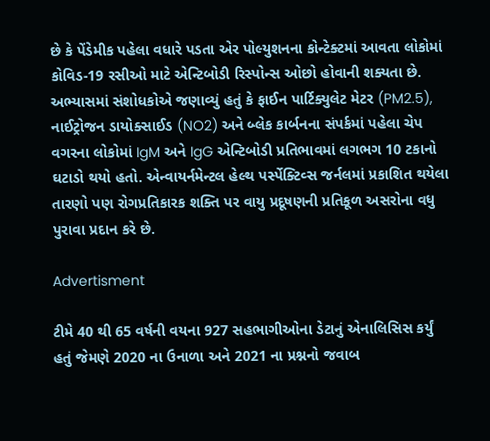છે કે પેંડેમીક પહેલા વધારે પડતા એર પોલ્યુશનના કોન્ટેક્ટમાં આવતા લોકોમાં કોવિડ-19 રસીઓ માટે એન્ટિબોડી રિસ્પોન્સ ઓછો હોવાની શક્યતા છે. અભ્યાસમાં સંશોધકોએ જણાવ્યું હતું કે ફાઈન પાર્ટિક્યુલેટ મેટર (PM2.5), નાઈટ્રોજન ડાયોક્સાઈડ (NO2) અને બ્લેક કાર્બનના સંપર્કમાં પહેલા ચેપ વગરના લોકોમાં IgM અને IgG એન્ટિબોડી પ્રતિભાવમાં લગભગ 10 ટકાનો ઘટાડો થયો હતો. એન્વાયર્નમેન્ટલ હેલ્થ પર્સ્પેક્ટિવ્સ જર્નલમાં પ્રકાશિત થયેલા તારણો પણ રોગપ્રતિકારક શક્તિ પર વાયુ પ્રદૂષણની પ્રતિકૂળ અસરોના વધુ પુરાવા પ્રદાન કરે છે.

Advertisment

ટીમે 40 થી 65 વર્ષની વયના 927 સહભાગીઓના ડેટાનું એનાલિસિસ કર્યું હતું જેમણે 2020 ના ઉનાળા અને 2021 ના પ્રશ્નનો જવાબ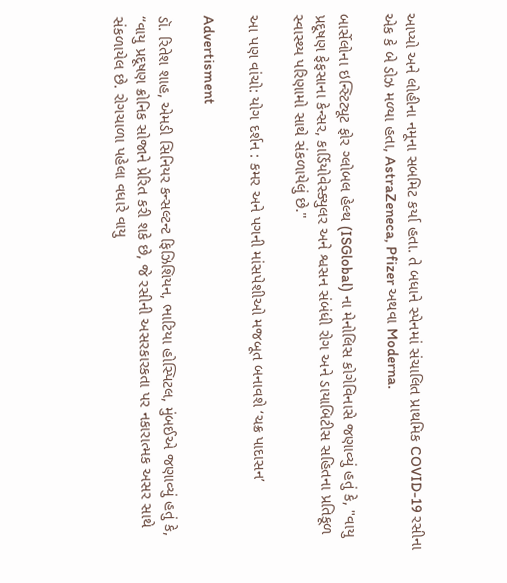આપ્યો અને લોહીના નમૂના સબમિટ કર્યા હતા. તે બધાને સ્પેનમાં સંચાલિત પ્રાથમિક COVID-19 રસીના એક કે બે ડોઝ મળ્યા હતા, AstraZeneca, Pfizer અથવા Moderna.

બાર્સેલોના ઇન્સ્ટિટ્યૂટ ફોર ગ્લોબલ હેલ્થ (ISGlobal) ના મેનોલિસ કોગેવિનાસે જણાવ્યું હતું કે, "વાયુ પ્રદૂષણ ફેફસાના કેન્સર, કાર્ડિયોવેસ્ક્યુલર અને શ્વસન સંબંધી રોગ અને ડાયાબિટીસ સહિતના પ્રતિકૂળ સ્વાસ્થ્ય પરિણામો સાથે સંકળાયેલું છે."

આ પણ વાંચો: યોગ દર્શન : કમર અને પગની માંસપેશીઓ મજબૂત બનાવશે ‘ચક્ર પાદાસન’

Advertisment

ડૉ. રિતેશ શાહ, એમડી સિનિયર કન્સલ્ટન્ટ ફિઝિશિયન, ભાટિયા હોસ્પિટલ, મુંબઈએ જણાવ્યું હતું કે, “વાયુ પ્રદૂષણ ક્રોનિક સોજાને પ્રેરિત કરી શકે છે, જે રસીની અસરકારકતા પર નકારાત્મક અસર સાથે સંકળાયેલ છે. રોગચાળા પહેલા વધારે વાયુ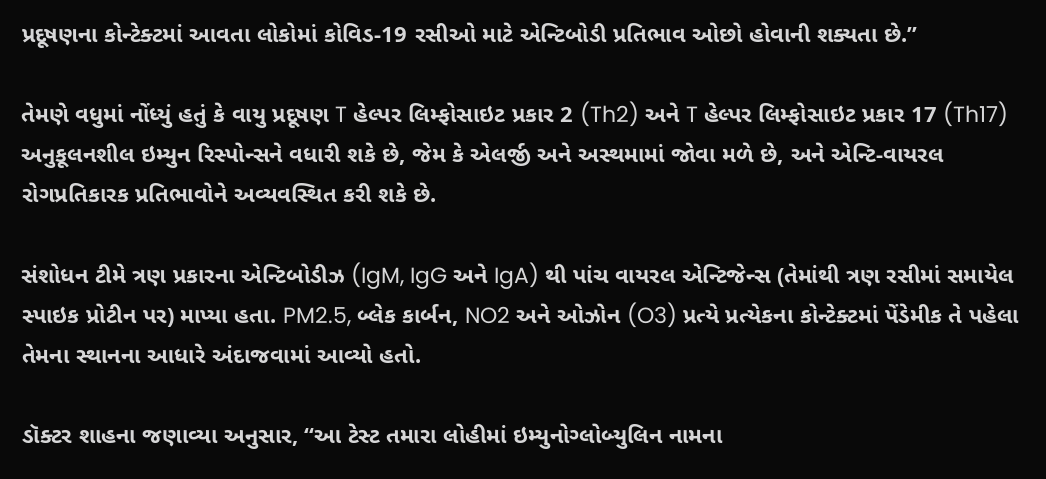પ્રદૂષણના કોન્ટેક્ટમાં આવતા લોકોમાં કોવિડ-19 રસીઓ માટે એન્ટિબોડી પ્રતિભાવ ઓછો હોવાની શક્યતા છે.”

તેમણે વધુમાં નોંધ્યું હતું કે વાયુ પ્રદૂષણ T હેલ્પર લિમ્ફોસાઇટ પ્રકાર 2 (Th2) અને T હેલ્પર લિમ્ફોસાઇટ પ્રકાર 17 (Th17) અનુકૂલનશીલ ઇમ્યુન રિસ્પોન્સને વધારી શકે છે, જેમ કે એલર્જી અને અસ્થમામાં જોવા મળે છે, અને એન્ટિ-વાયરલ રોગપ્રતિકારક પ્રતિભાવોને અવ્યવસ્થિત કરી શકે છે.

સંશોધન ટીમે ત્રણ પ્રકારના એન્ટિબોડીઝ (IgM, IgG અને IgA) થી પાંચ વાયરલ એન્ટિજેન્સ (તેમાંથી ત્રણ રસીમાં સમાયેલ સ્પાઇક પ્રોટીન પર) માપ્યા હતા. PM2.5, બ્લેક કાર્બન, NO2 અને ઓઝોન (O3) પ્રત્યે પ્રત્યેકના કોન્ટેક્ટમાં પેંડેમીક તે પહેલા તેમના સ્થાનના આધારે અંદાજવામાં આવ્યો હતો.

ડૉક્ટર શાહના જણાવ્યા અનુસાર, “આ ટેસ્ટ તમારા લોહીમાં ઇમ્યુનોગ્લોબ્યુલિન નામના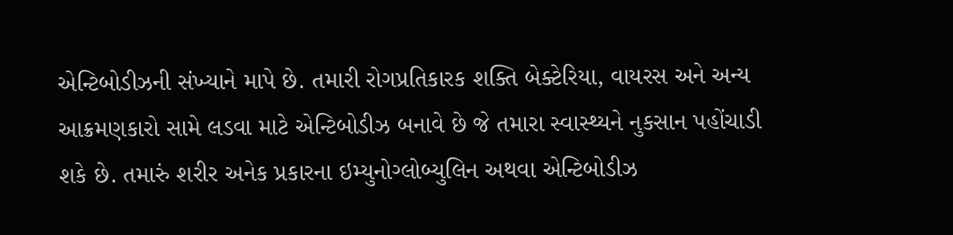એન્ટિબોડીઝની સંખ્યાને માપે છે. તમારી રોગપ્રતિકારક શક્તિ બેક્ટેરિયા, વાયરસ અને અન્ય આક્રમણકારો સામે લડવા માટે એન્ટિબોડીઝ બનાવે છે જે તમારા સ્વાસ્થ્યને નુકસાન પહોંચાડી શકે છે. તમારું શરીર અનેક પ્રકારના ઇમ્યુનોગ્લોબ્યુલિન અથવા એન્ટિબોડીઝ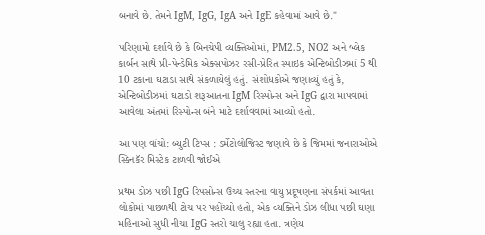બનાવે છે. તેમને IgM, IgG, IgA અને IgE કહેવામાં આવે છે."

પરિણામો દર્શાવે છે કે બિનચેપી વ્યક્તિઓમાં, PM2.5, NO2 અને બ્લેક કાર્બન સાથે પ્રી-પેન્ડેમિક એક્સપોઝર રસી-પ્રેરિત સ્પાઇક એન્ટિબોડીઝમાં 5 થી 10 ટકાના ઘટાડા સાથે સંકળાયેલું હતું. સંશોધકોએ જણાવ્યું હતું કે, એન્ટિબોડીઝમાં ઘટાડો શરૂઆતના IgM રિસ્પોન્સ અને IgG દ્વારા માપવામાં આવેલા અંતમાં રિસ્પોન્સ બંને માટે દર્શાવવામાં આવ્યો હતો.

આ પણ વાંચો: બ્યુટી ટિપ્સ : ડર્મેટોલોજિસ્ટ જણાવે છે કે જિમમાં જનારાઓએ સ્કિનકૅર મિસ્ટેક ટાળવી જોઈએ

પ્રથમ ડોઝ પછી IgG રિપસોન્સ ઉચ્ચ સ્તરના વાયુ પ્રદૂષણના સંપર્કમાં આવતા લોકોમાં પાછળથી ટોચ પર પહોંચ્યો હતો, એક વ્યક્તિને ડોઝ લીધા પછી ઘણા મહિનાઓ સુધી નીચા IgG સ્તરો ચાલુ રહ્યા હતા. ત્રણેય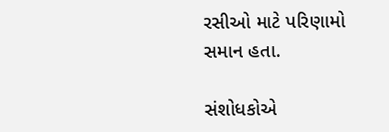રસીઓ માટે પરિણામો સમાન હતા.

સંશોધકોએ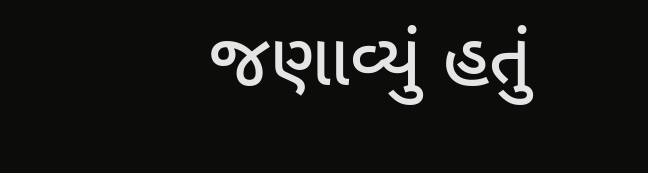જણાવ્યું હતું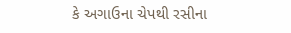કે અગાઉના ચેપથી રસીના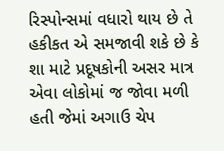રિસ્પોન્સમાં વધારો થાય છે તે હકીકત એ સમજાવી શકે છે કે શા માટે પ્રદૂષકોની અસર માત્ર એવા લોકોમાં જ જોવા મળી હતી જેમાં અગાઉ ચેપ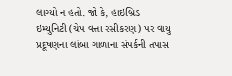લાગ્યો ન હતો. જો કે, હાઇબ્રિડ ઇમ્યુનિટી (ચેપ વત્તા રસીકરણ) પર વાયુ પ્રદૂષણના લાંબા ગાળાના સંપર્કની તપાસ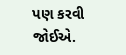પણ કરવી જોઈએ.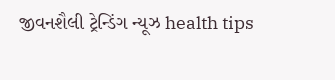જીવનશૈલી ટ્રેન્ડિંગ ન્યૂઝ health tips